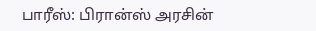பாரீஸ்: பிரான்ஸ் அரசின்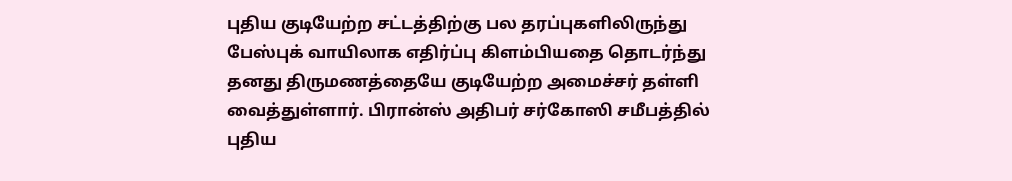புதிய குடியேற்ற சட்டத்திற்கு பல தரப்புகளிலிருந்து பேஸ்புக் வாயிலாக எதிர்ப்பு கிளம்பியதை தொடர்ந்து தனது திருமணத்தையே குடியேற்ற அமைச்சர் தள்ளி வைத்துள்ளார். பிரான்ஸ் அதிபர் சர்கோஸி சமீபத்தில் புதிய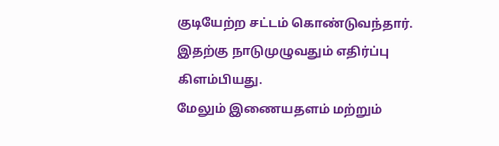குடியேற்ற சட்டம் கொண்டுவந்தார். இதற்கு நாடுமுழுவதும் எதிர்ப்பு கிளம்பியது.
மேலும் இணையதளம் மற்றும்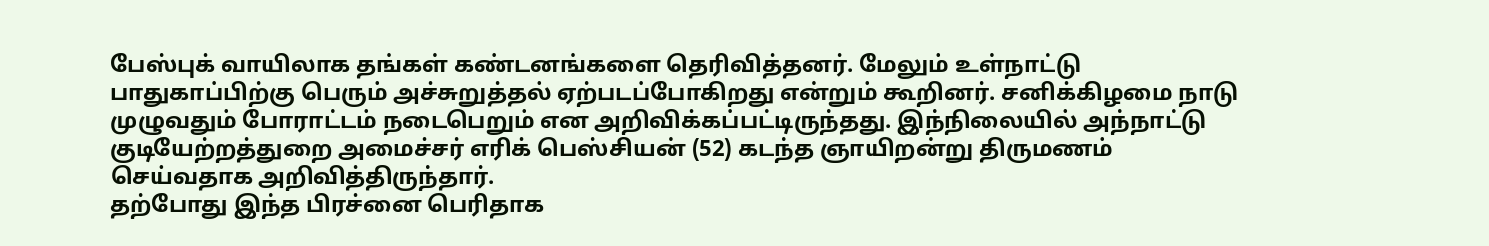பேஸ்புக் வாயிலாக தங்கள் கண்டனங்களை தெரிவித்தனர். மேலும் உள்நாட்டு பாதுகாப்பிற்கு பெரும் அச்சுறுத்தல் ஏற்படப்போகிறது என்றும் கூறினர். சனிக்கிழமை நாடு முழுவதும் போராட்டம் நடைபெறும் என அறிவிக்கப்பட்டிருந்தது. இந்நிலையில் அந்நாட்டு குடியேற்றத்துறை அமைச்சர் எரிக் பெஸ்சியன் (52) கடந்த ஞாயிறன்று திருமணம் செய்வதாக அறிவித்திருந்தார்.
தற்போது இந்த பிரச்னை பெரிதாக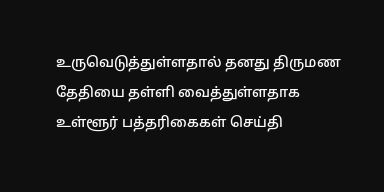உருவெடுத்துள்ளதால் தனது திருமண தேதியை தள்ளி வைத்துள்ளதாக உள்ளூர் பத்தரிகைகள் செய்தி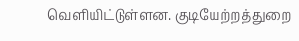வெளியிட்டுள்ளன. குடியேற்றத்துறை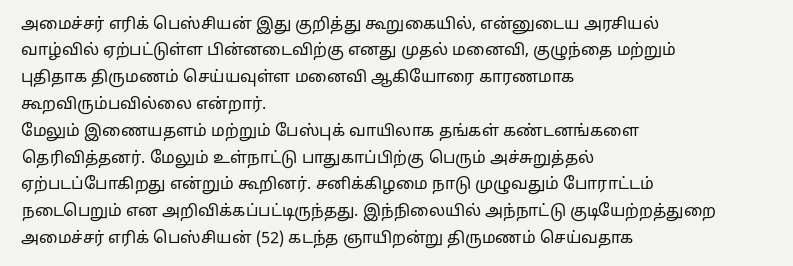அமைச்சர் எரிக் பெஸ்சியன் இது குறித்து கூறுகையில், என்னுடைய அரசியல் வாழ்வில் ஏற்பட்டுள்ள பின்னடைவிற்கு எனது முதல் மனைவி, குழுந்தை மற்றும் புதிதாக திருமணம் செய்யவுள்ள மனைவி ஆகியோரை காரணமாக கூறவிரும்பவில்லை என்றார்.
மேலும் இணையதளம் மற்றும் பேஸ்புக் வாயிலாக தங்கள் கண்டனங்களை தெரிவித்தனர். மேலும் உள்நாட்டு பாதுகாப்பிற்கு பெரும் அச்சுறுத்தல் ஏற்படப்போகிறது என்றும் கூறினர். சனிக்கிழமை நாடு முழுவதும் போராட்டம் நடைபெறும் என அறிவிக்கப்பட்டிருந்தது. இந்நிலையில் அந்நாட்டு குடியேற்றத்துறை அமைச்சர் எரிக் பெஸ்சியன் (52) கடந்த ஞாயிறன்று திருமணம் செய்வதாக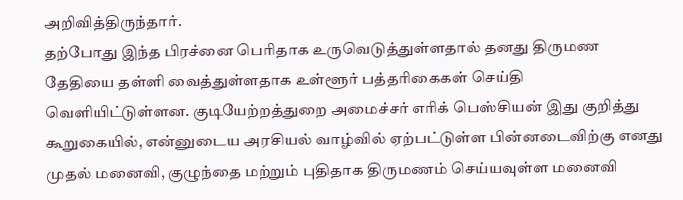அறிவித்திருந்தார்.
தற்போது இந்த பிரச்னை பெரிதாக உருவெடுத்துள்ளதால் தனது திருமண தேதியை தள்ளி வைத்துள்ளதாக உள்ளூர் பத்தரிகைகள் செய்தி வெளியிட்டுள்ளன. குடியேற்றத்துறை அமைச்சர் எரிக் பெஸ்சியன் இது குறித்து கூறுகையில், என்னுடைய அரசியல் வாழ்வில் ஏற்பட்டுள்ள பின்னடைவிற்கு எனது முதல் மனைவி, குழுந்தை மற்றும் புதிதாக திருமணம் செய்யவுள்ள மனைவி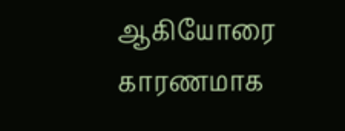ஆகியோரை காரணமாக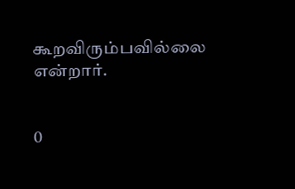கூறவிரும்பவில்லை என்றார்.


0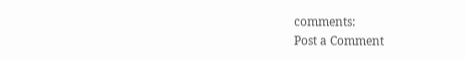comments:
Post a Comment